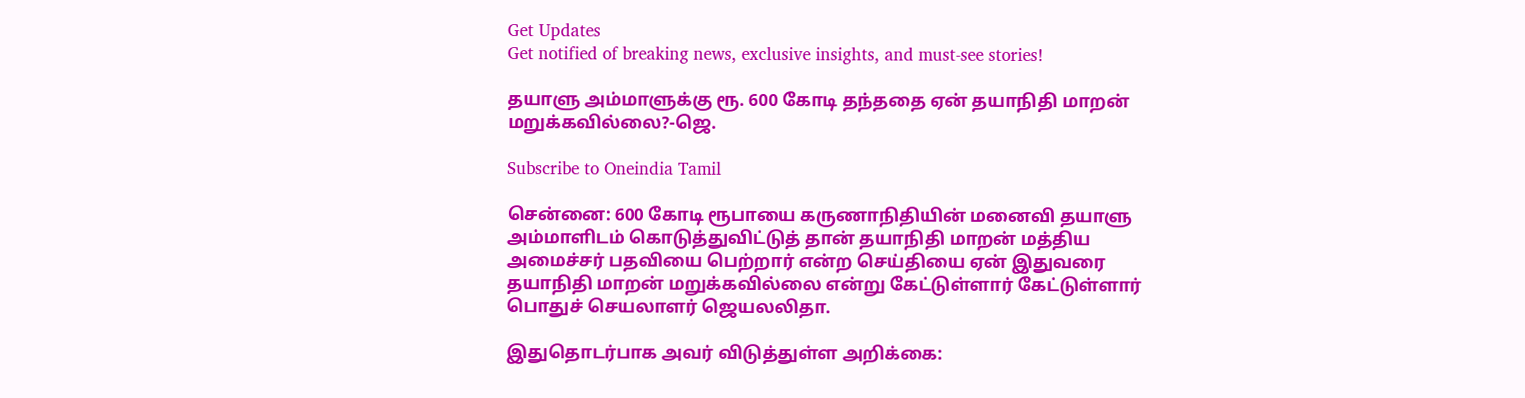Get Updates
Get notified of breaking news, exclusive insights, and must-see stories!

தயாளு அம்மாளுக்கு ரூ. 600 கோடி தந்ததை ஏன் தயாநிதி மாறன் மறுக்கவில்லை?-ஜெ.

Subscribe to Oneindia Tamil

சென்னை: 600 கோடி ரூபாயை கருணாநிதியின் மனைவி தயாளு அம்மாளிடம் கொடுத்துவிட்டுத் தான் தயாநிதி மாறன் மத்திய அமைச்சர் பதவியை பெற்றார் என்ற செய்தியை ஏன் இதுவரை தயாநிதி மாறன் மறுக்கவில்லை என்று கேட்டுள்ளார் கேட்டுள்ளார் பொதுச் செயலாளர் ஜெயலலிதா.

இதுதொடர்பாக அவர் விடுத்துள்ள அறிக்கை: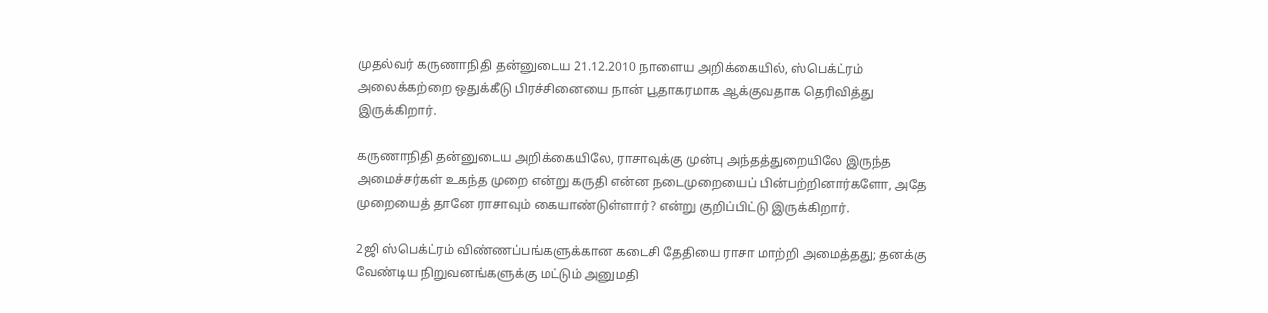முதல்வர் கருணாநிதி தன்னுடைய 21.12.2010 நாளைய அறிக்கையில், ஸ்பெக்ட்ரம் அலைக்கற்றை ஒதுக்கீடு பிரச்சினையை நான் பூதாகரமாக ஆக்குவதாக தெரிவித்து இருக்கிறார்.

கருணாநிதி தன்னுடைய அறிக்கையிலே, ராசாவுக்கு முன்பு அந்தத்துறையிலே இருந்த அமைச்சர்கள் உகந்த முறை என்று கருதி என்ன நடைமுறையைப் பின்பற்றினார்களோ, அதே முறையைத் தானே ராசாவும் கையாண்டுள்ளார்? என்று குறிப்பிட்டு இருக்கிறார்.

2ஜி ஸ்பெக்ட்ரம் விண்ணப்பங்களுக்கான கடைசி தேதியை ராசா மாற்றி அமைத்தது; தனக்கு வேண்டிய நிறுவனங்களுக்கு மட்டும் அனுமதி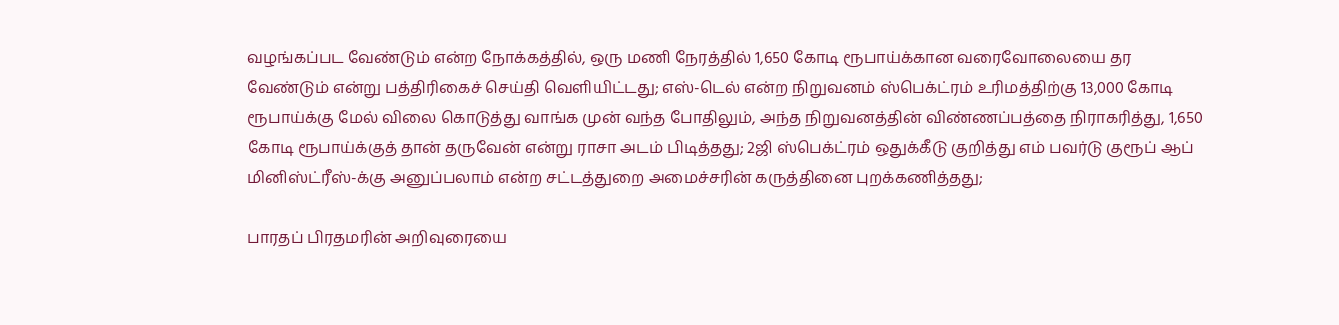வழங்கப்பட வேண்டும் என்ற நோக்கத்தில், ஒரு மணி நேரத்தில் 1,650 கோடி ரூபாய்க்கான வரைவோலையை தர வேண்டும் என்று பத்திரிகைச் செய்தி வெளியிட்டது; எஸ்-டெல் என்ற நிறுவனம் ஸ்பெக்ட்ரம் உரிமத்திற்கு 13,000 கோடி ரூபாய்க்கு மேல் விலை கொடுத்து வாங்க முன் வந்த போதிலும், அந்த நிறுவனத்தின் விண்ணப்பத்தை நிராகரித்து, 1,650 கோடி ரூபாய்க்குத் தான் தருவேன் என்று ராசா அடம் பிடித்தது; 2ஜி ஸ்பெக்ட்ரம் ஒதுக்கீடு குறித்து எம் பவர்டு குரூப் ஆப் மினிஸ்ட்ரீஸ்-க்கு அனுப்பலாம் என்ற சட்டத்துறை அமைச்சரின் கருத்தினை புறக்கணித்தது;

பாரதப் பிரதமரின் அறிவுரையை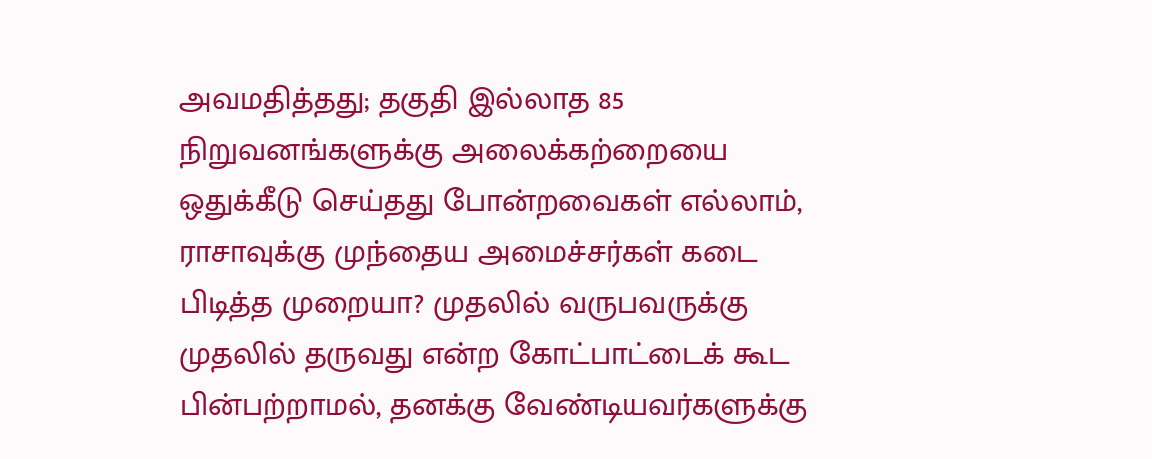அவமதித்தது; தகுதி இல்லாத 85 நிறுவனங்களுக்கு அலைக்கற்றையை ஒதுக்கீடு செய்தது போன்றவைகள் எல்லாம், ராசாவுக்கு முந்தைய அமைச்சர்கள் கடை பிடித்த முறையா? முதலில் வருபவருக்கு முதலில் தருவது என்ற கோட்பாட்டைக் கூட பின்பற்றாமல், தனக்கு வேண்டியவர்களுக்கு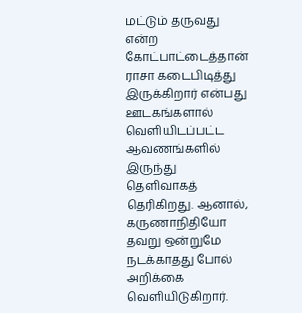மட்டும் தருவது என்ற கோட்பாட்டைத்தான் ராசா கடைபிடித்து இருக்கிறார் என்பது ஊடகங்களால் வெளியிடப்பட்ட ஆவணங்களில் இருந்து தெளிவாகத் தெரிகிறது. ஆனால், கருணாநிதியோ தவறு ஒன்றுமே நடக்காதது போல் அறிக்கை வெளியிடுகிறார்.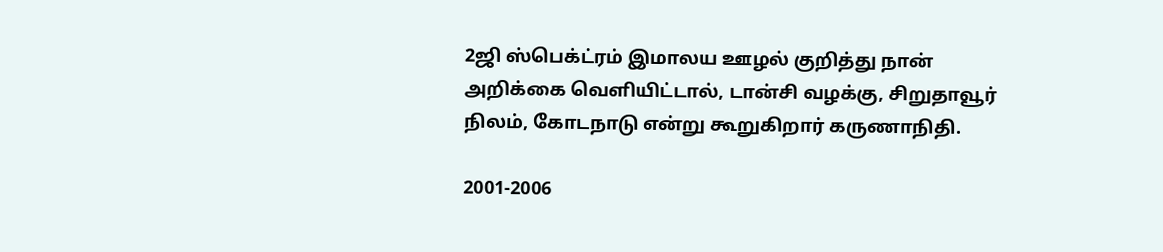2ஜி ஸ்பெக்ட்ரம் இமாலய ஊழல் குறித்து நான் அறிக்கை வெளியிட்டால், டான்சி வழக்கு, சிறுதாவூர் நிலம், கோடநாடு என்று கூறுகிறார் கருணாநிதி.

2001-2006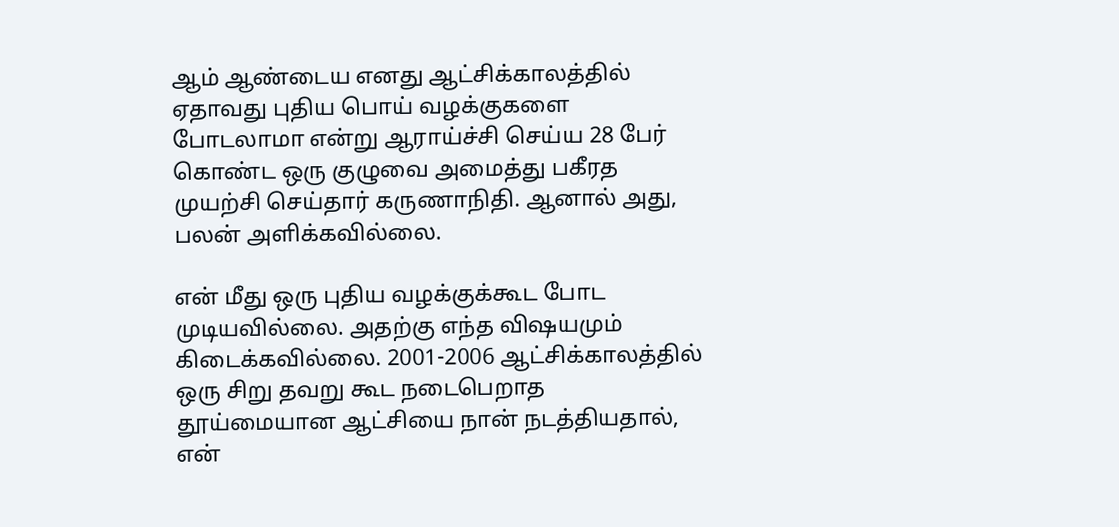ஆம் ஆண்டைய எனது ஆட்சிக்காலத்தில் ஏதாவது புதிய பொய் வழக்குகளை போடலாமா என்று ஆராய்ச்சி செய்ய 28 பேர் கொண்ட ஒரு குழுவை அமைத்து பகீரத முயற்சி செய்தார் கருணாநிதி. ஆனால் அது, பலன் அளிக்கவில்லை.

என் மீது ஒரு புதிய வழக்குக்கூட போட முடியவில்லை. அதற்கு எந்த விஷயமும் கிடைக்கவில்லை. 2001-2006 ஆட்சிக்காலத்தில் ஒரு சிறு தவறு கூட நடைபெறாத தூய்மையான ஆட்சியை நான் நடத்தியதால், என்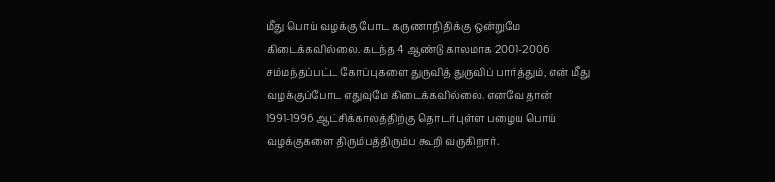மீது பொய் வழக்கு போட கருணாநிதிக்கு ஒன்றுமே கிடைக்கவில்லை. கடந்த 4 ஆண்டு காலமாக 2001-2006 சம்மந்தப்பட்ட கோப்புகளை துருவித் துருவிப் பார்த்தும், என் மீது வழக்குப்போட எதுவுமே கிடைக்கவில்லை. எனவே தான் 1991-1996 ஆட்சிக்காலத்திற்கு தொடர்புள்ள பழைய பொய் வழக்குகளை திரும்பத்திரும்ப கூறி வருகிறார்.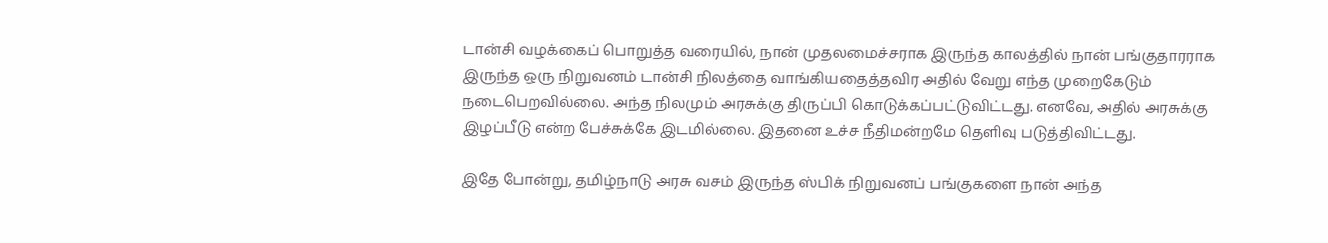டான்சி வழக்கைப் பொறுத்த வரையில், நான் முதலமைச்சராக இருந்த காலத்தில் நான் பங்குதாரராக இருந்த ஒரு நிறுவனம் டான்சி நிலத்தை வாங்கியதைத்தவிர அதில் வேறு எந்த முறைகேடும் நடைபெறவில்லை. அந்த நிலமும் அரசுக்கு திருப்பி கொடுக்கப்பட்டுவிட்டது. எனவே, அதில் அரசுக்கு இழப்பீடு என்ற பேச்சுக்கே இடமில்லை. இதனை உச்ச நீதிமன்றமே தெளிவு படுத்திவிட்டது.

இதே போன்று, தமிழ்நாடு அரசு வசம் இருந்த ஸ்பிக் நிறுவனப் பங்குகளை நான் அந்த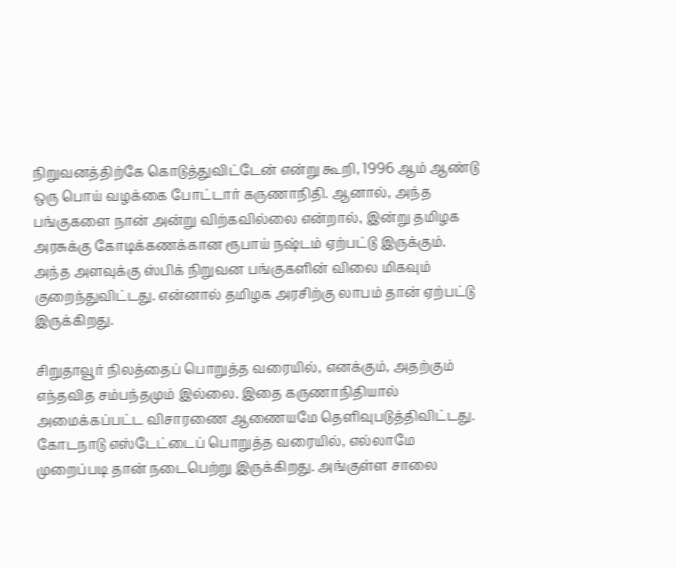நிறுவனத்திற்கே கொடுத்துவிட்டேன் என்று கூறி, 1996 ஆம் ஆண்டு ஒரு பொய் வழக்கை போட்டார் கருணாநிதி. ஆனால், அந்த பங்குகளை நான் அன்று விற்கவில்லை என்றால், இன்று தமிழக அரசுக்கு கோடிக்கணக்கான ரூபாய் நஷ்டம் ஏற்பட்டு இருக்கும். அந்த அளவுக்கு ஸ்பிக் நிறுவன பங்குகளின் விலை மிகவும் குறைந்துவிட்டது. என்னால் தமிழக அரசிற்கு லாபம் தான் ஏற்பட்டு இருக்கிறது.

சிறுதாவூர் நிலத்தைப் பொறுத்த வரையில், எனக்கும், அதற்கும் எந்தவித சம்பந்தமும் இல்லை. இதை கருணாநிதியால் அமைக்கப்பட்ட விசாரணை ஆணையமே தெளிவுபடுத்திவிட்டது. கோடநாடு எஸ்டேட்டைப் பொறுத்த வரையில், எல்லாமே முறைப்படி தான் நடைபெற்று இருக்கிறது. அங்குள்ள சாலை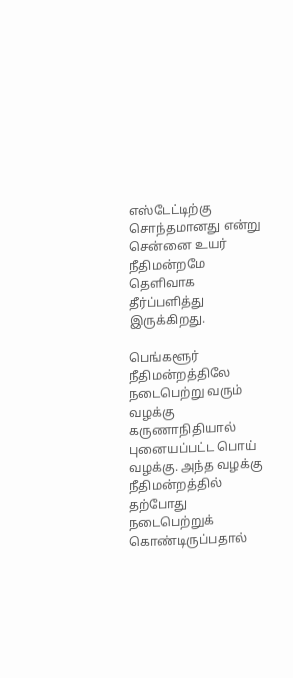எஸ்டேட்டிற்கு சொந்தமானது என்று சென்னை உயர் நீதிமன்றமே தெளிவாக தீர்ப்பளித்து இருக்கிறது.

பெங்களூர் நீதிமன்றத்திலே நடைபெற்று வரும் வழக்கு கருணாநிதியால் புனையப்பட்ட பொய் வழக்கு. அந்த வழக்கு நீதிமன்றத்தில் தற்போது நடைபெற்றுக் கொண்டிருப்பதால்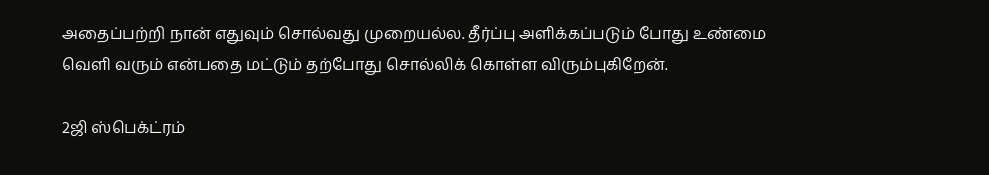அதைப்பற்றி நான் எதுவும் சொல்வது முறையல்ல. தீர்ப்பு அளிக்கப்படும் போது உண்மை வெளி வரும் என்பதை மட்டும் தற்போது சொல்லிக் கொள்ள விரும்புகிறேன்.

2ஜி ஸ்பெக்ட்ரம்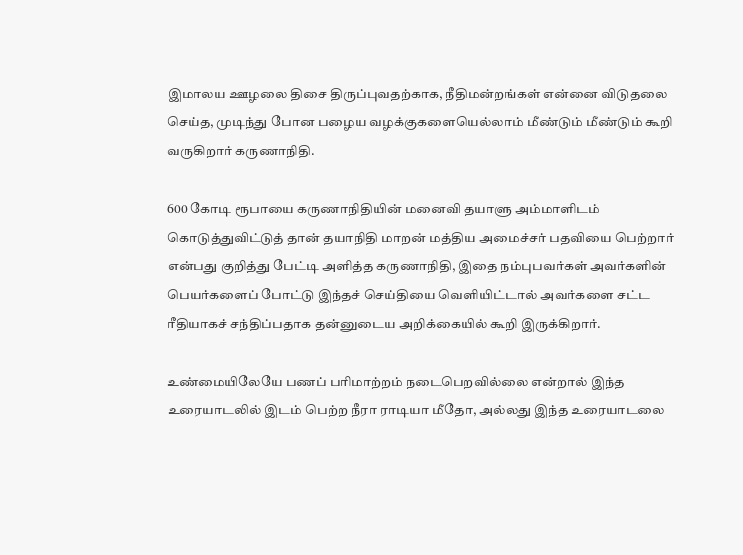இமாலய ஊழலை திசை திருப்புவதற்காக, நீதிமன்றங்கள் என்னை விடுதலை செய்த, முடிந்து போன பழைய வழக்குகளையெல்லாம் மீண்டும் மீண்டும் கூறி வருகிறார் கருணாநிதி.

600 கோடி ரூபாயை கருணாநிதியின் மனைவி தயாளு அம்மாளிடம் கொடுத்துவிட்டுத் தான் தயாநிதி மாறன் மத்திய அமைச்சர் பதவியை பெற்றார் என்பது குறித்து பேட்டி அளித்த கருணாநிதி, இதை நம்புபவர்கள் அவர்களின் பெயர்களைப் போட்டு இந்தச் செய்தியை வெளியிட்டால் அவர்களை சட்ட ரீதியாகச் சந்திப்பதாக தன்னுடைய அறிக்கையில் கூறி இருக்கிறார்.

உண்மையிலேயே பணப் பரிமாற்றம் நடைபெறவில்லை என்றால் இந்த உரையாடலில் இடம் பெற்ற நீரா ராடியா மீதோ, அல்லது இந்த உரையாடலை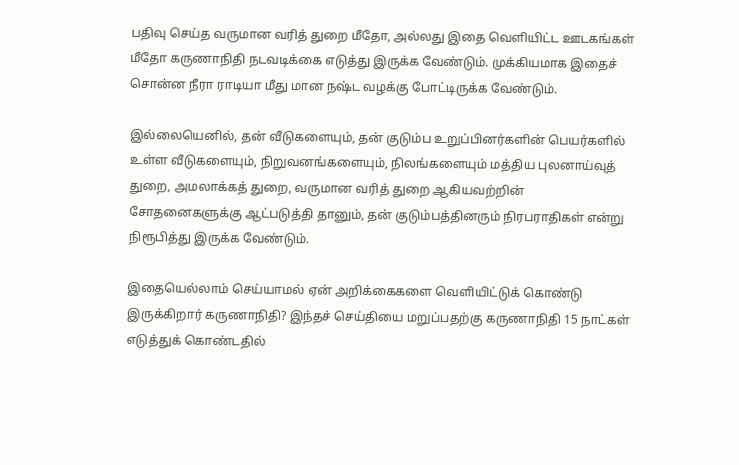பதிவு செய்த வருமான வரித் துறை மீதோ, அல்லது இதை வெளியிட்ட ஊடகங்கள் மீதோ கருணாநிதி நடவடிக்கை எடுத்து இருக்க வேண்டும். முக்கியமாக இதைச் சொன்ன நீரா ராடியா மீது மான நஷ்ட வழக்கு போட்டிருக்க வேண்டும்.

இல்லையெனில், தன் வீடுகளையும், தன் குடும்ப உறுப்பினர்களின் பெயர்களில் உள்ள வீடுகளையும், நிறுவனங்களையும், நிலங்களையும் மத்திய புலனாய்வுத் துறை, அமலாக்கத் துறை, வருமான வரித் துறை ஆகியவற்றின் சோதனைகளுக்கு ஆட்படுத்தி தானும், தன் குடும்பத்தினரும் நிரபராதிகள் என்று நிரூபித்து இருக்க வேண்டும்.

இதையெல்லாம் செய்யாமல் ஏன் அறிக்கைகளை வெளியிட்டுக் கொண்டு இருக்கிறார் கருணாநிதி? இந்தச் செய்தியை மறுப்பதற்கு கருணாநிதி 15 நாட்கள் எடுத்துக் கொண்டதில்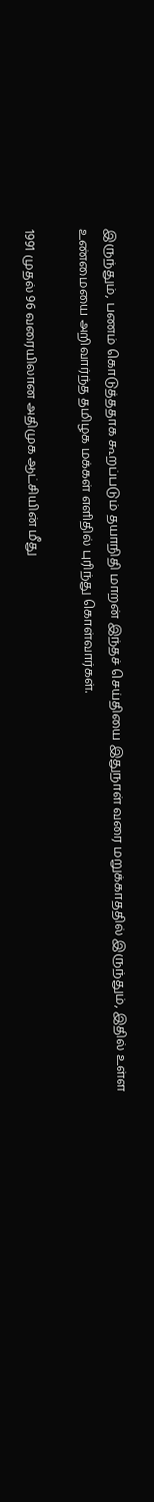இருந்தும், பணம் கொடுத்ததாக கூறப்படும் தயாநிதி மாறன் இந்தச் செய்தியை இதுநாள் வரை மறுக்காததில் இருந்தும், இதில் உள்ள உண்மையை அறிவார்ந்த தமிழக மக்கள் எளிதில் புரிந்து கொள்வார்கள்.

1991 முதல் 96 வரையிலான அதிமுக ஆட்சியின் மீது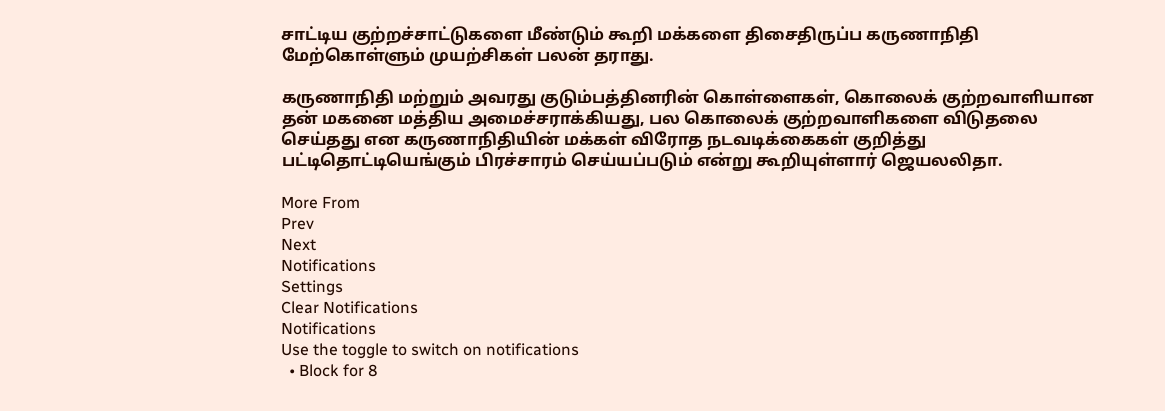சாட்டிய குற்றச்சாட்டுகளை மீண்டும் கூறி மக்களை திசைதிருப்ப கருணாநிதி மேற்கொள்ளும் முயற்சிகள் பலன் தராது.

கருணாநிதி மற்றும் அவரது குடும்பத்தினரின் கொள்ளைகள், கொலைக் குற்றவாளியான தன் மகனை மத்திய அமைச்சராக்கியது, பல கொலைக் குற்றவாளிகளை விடுதலை செய்தது என கருணாநிதியின் மக்கள் விரோத நடவடிக்கைகள் குறித்து பட்டிதொட்டியெங்கும் பிரச்சாரம் செய்யப்படும் என்று கூறியுள்ளார் ஜெயலலிதா.

More From
Prev
Next
Notifications
Settings
Clear Notifications
Notifications
Use the toggle to switch on notifications
  • Block for 8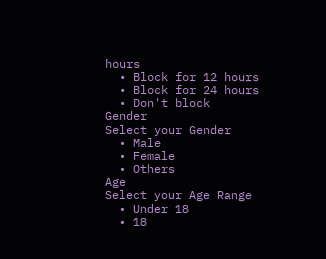hours
  • Block for 12 hours
  • Block for 24 hours
  • Don't block
Gender
Select your Gender
  • Male
  • Female
  • Others
Age
Select your Age Range
  • Under 18
  • 18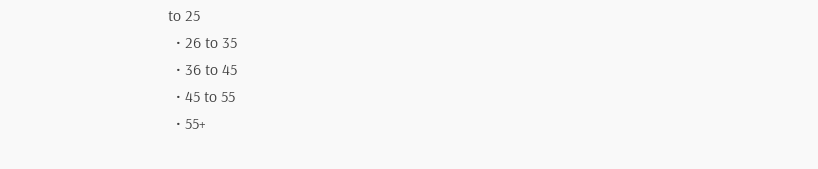to 25
  • 26 to 35
  • 36 to 45
  • 45 to 55
  • 55+